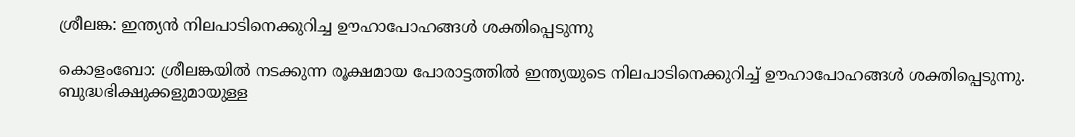ശ്രീലങ്ക: ഇന്ത്യന്‍ നിലപാടിനെക്കുറിച്ച ഊഹാപോഹങ്ങള്‍ ശക്തിപ്പെടുന്നു

കൊളംബോ: ശ്രീലങ്കയില്‍ നടക്കുന്ന രൂക്ഷമായ പോരാട്ടത്തില്‍ ഇന്ത്യയുടെ നിലപാടിനെക്കുറിച്ച് ഊഹാപോഹങ്ങള്‍ ശക്തിപ്പെടുന്നു. ബുദ്ധഭിക്ഷുക്കളുമായുള്ള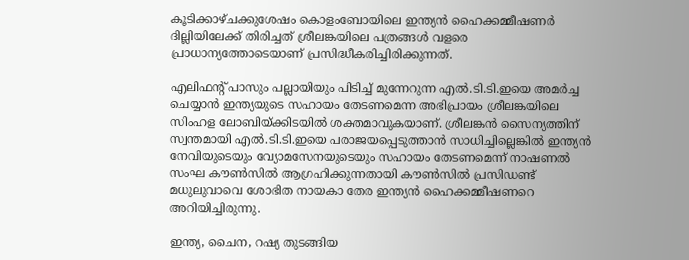കൂടിക്കാഴ്ചക്കുശേഷം കൊളംബോയിലെ ഇന്ത്യന്‍ ഹൈക്കമ്മീഷണര്‍ ദില്ലിയിലേക്ക് തിരിച്ചത് ശ്രീലങ്കയിലെ പത്രങ്ങള്‍ വളരെ പ്രാധാന്യത്തോടെയാണ് പ്രസിദ്ധീകരിച്ചിരിക്കുന്നത്.

എലിഫന്റ് പാസും പല്ലായിയും പിടിച്ച് മുന്നേറുന്ന എല്‍.ടി.ടി.ഇയെ അമര്‍ച്ച ചെയ്യാന്‍ ഇന്ത്യയുടെ സഹായം തേടണമെന്ന അഭിപ്രായം ശ്രീലങ്കയിലെ സിംഹള ലോബിയ്ക്കിടയില്‍ ശക്തമാവുകയാണ്. ശ്രീലങ്കന്‍ സൈന്യത്തിന് സ്വന്തമായി എല്‍.ടി.ടി.ഇയെ പരാജയപ്പെടുത്താന്‍ സാധിച്ചില്ലെങ്കില്‍ ഇന്ത്യന്‍ നേവിയുടെയും വ്യോമസേനയുടെയും സഹായം തേടണമെന്ന് നാഷണല്‍ സംഘ കൗണ്‍സില്‍ ആഗ്രഹിക്കുന്നതായി കൗണ്‍സില്‍ പ്രസിഡണ്ട് മധുലുവാവെ ശോഭിത നായകാ തേര ഇന്ത്യന്‍ ഹൈക്കമ്മീഷണറെ അറിയിച്ചിരുന്നു.

ഇന്ത്യ, ചൈന, റഷ്യ തുടങ്ങിയ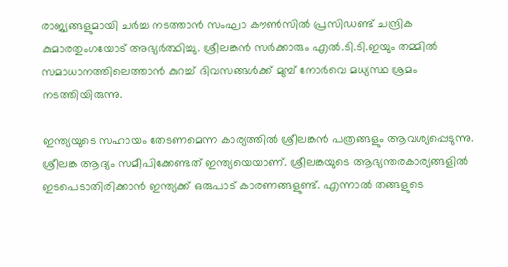രാജ്യങ്ങളുമായി ചര്‍ച്ച നടത്താന്‍ സംഘാ കൗണ്‍സില്‍ പ്രസിഡണ്ട് ചന്ദ്രിക കുമാരതുംഗയോട് അഭ്യര്‍ത്ഥിച്ചു. ശ്രീലങ്കന്‍ സര്‍ക്കാരും എല്‍.ടി.ടി.ഇയും തമ്മില്‍ സമാധാനത്തിലെത്താന്‍ കുറച്ച് ദിവസങ്ങള്‍ക്ക് മുമ്പ് നോര്‍വെ മധ്യസ്ഥ ശ്രമം നടത്തിയിരുന്നു.

ഇന്ത്യയുടെ സഹായം തേടണമെന്ന കാര്യത്തില്‍ ശ്രീലങ്കന്‍ പത്രങ്ങളും ആവശ്യപ്പെടുന്നു. ശ്രീലങ്ക ആദ്യം സമീപിക്കേണ്ടത് ഇന്ത്യയെയാണ്. ശ്രീലങ്കയുടെ ആഭ്യന്തരകാര്യങ്ങളില്‍ ഇടപെടാതിരിക്കാന്‍ ഇന്ത്യക്ക് ഒരുപാട് കാരണങ്ങളുണ്ട്. എന്നാല്‍ തങ്ങളുടെ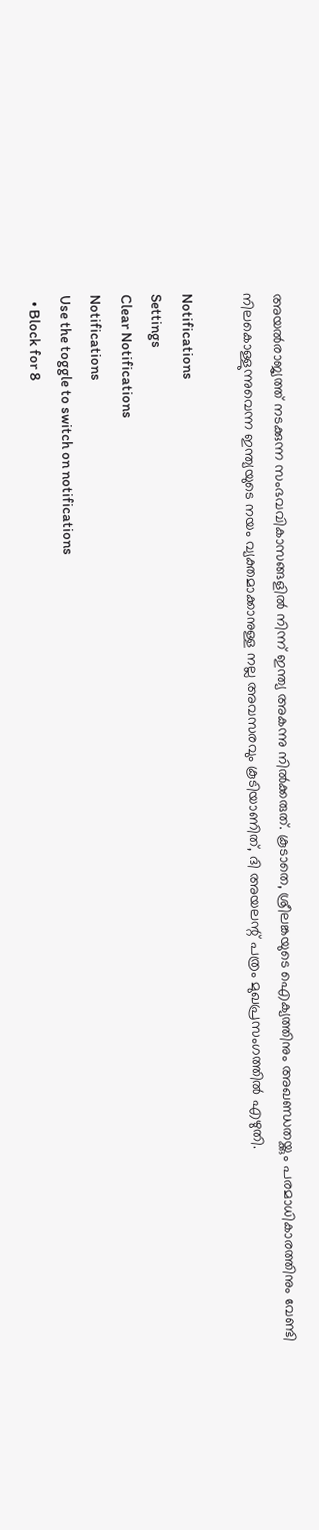അയല്‍രാജ്യത്ത് നടക്കുന്ന സംഭവവികാസങ്ങളില്‍ നിന്ന് ഇന്ത്യ അകന്നു നില്‍ക്കരുത്. കൂടാതെ, ശ്രീലങ്കയുടെ ഐക്യത്തിനും അഖണ്ഡതയ്ക്കും പരമാധികാരത്തിനും വേണ്ടി നിലകൊള്ളുന്നുവെന്ന ഇന്ത്യയുടെ നയം വ്യക്തമാക്കാനുള്ള നല്ല അവസരവും കൂടിയാണിത്, ദി അയലന്റ് പത്രം മുഖപ്രസംഗത്തില്‍ എഴുതി.

Notifications
Settings
Clear Notifications
Notifications
Use the toggle to switch on notifications
  • Block for 8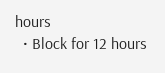hours
  • Block for 12 hours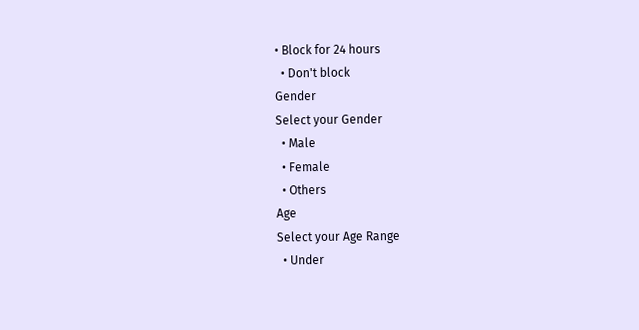• Block for 24 hours
  • Don't block
Gender
Select your Gender
  • Male
  • Female
  • Others
Age
Select your Age Range
  • Under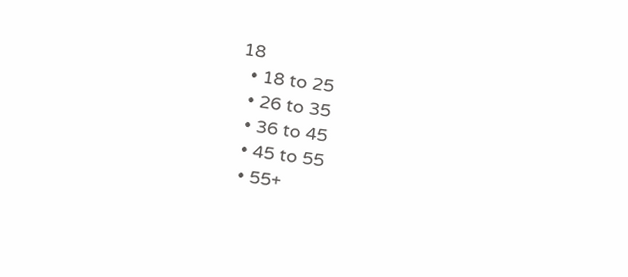18
  • 18 to 25
  • 26 to 35
  • 36 to 45
  • 45 to 55
  • 55+